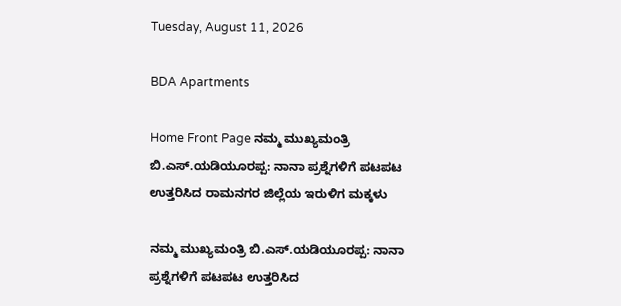Tuesday, August 11, 2026

BDA Apartments

Home Front Page ನಮ್ಮ ಮುಖ್ಯಮಂತ್ರಿ ಬಿ.ಎಸ್.ಯಡಿಯೂರಪ್ಪ: ನಾನಾ ಪ್ರಶ್ನೆಗಳಿಗೆ ಪಟಪಟ ಉತ್ತರಿಸಿದ ರಾಮನಗರ ಜಿಲ್ಲೆಯ ಇರುಳಿಗ ಮಕ್ಕಳು

ನಮ್ಮ ಮುಖ್ಯಮಂತ್ರಿ ಬಿ.ಎಸ್.ಯಡಿಯೂರಪ್ಪ: ನಾನಾ ಪ್ರಶ್ನೆಗಳಿಗೆ ಪಟಪಟ ಉತ್ತರಿಸಿದ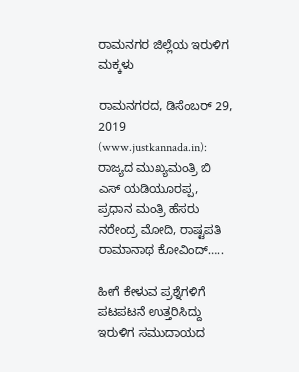ರಾಮನಗರ ಜಿಲ್ಲೆಯ ಇರುಳಿಗ ಮಕ್ಕಳು

ರಾಮನಗರದ, ಡಿಸೆಂಬರ್ 29, 2019 (www.justkannada.in): ರಾಜ್ಯದ ಮುಖ್ಯಮಂತ್ರಿ ಬಿ ಎಸ್ ಯಡಿಯೂರಪ್ಪ, ಪ್ರಧಾನ ಮಂತ್ರಿ ಹೆಸರು ನರೇಂದ್ರ ಮೋದಿ, ರಾಷ್ಟಪತಿ ರಾಮಾನಾಥ ಕೋವಿಂದ್…..

ಹೀಗೆ ಕೇಳುವ ಪ್ರಶ್ನೆಗಳಿಗೆ ಪಟಪಟನೆ ಉತ್ತರಿಸಿದ್ದು ಇರುಳಿಗ ಸಮುದಾಯದ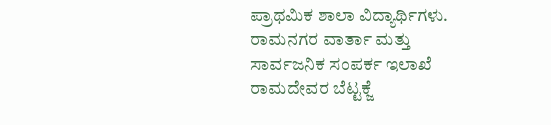ಪ್ರಾಥಮಿಕ ಶಾಲಾ ವಿದ್ಯಾರ್ಥಿಗಳು.
ರಾಮನಗರ ವಾರ್ತಾ ಮತ್ತು ಸಾರ್ವಜನಿಕ ಸಂಪರ್ಕ ಇಲಾಖೆ ರಾಮದೇವರ ಬೆಟ್ಟಕ್ಜೆ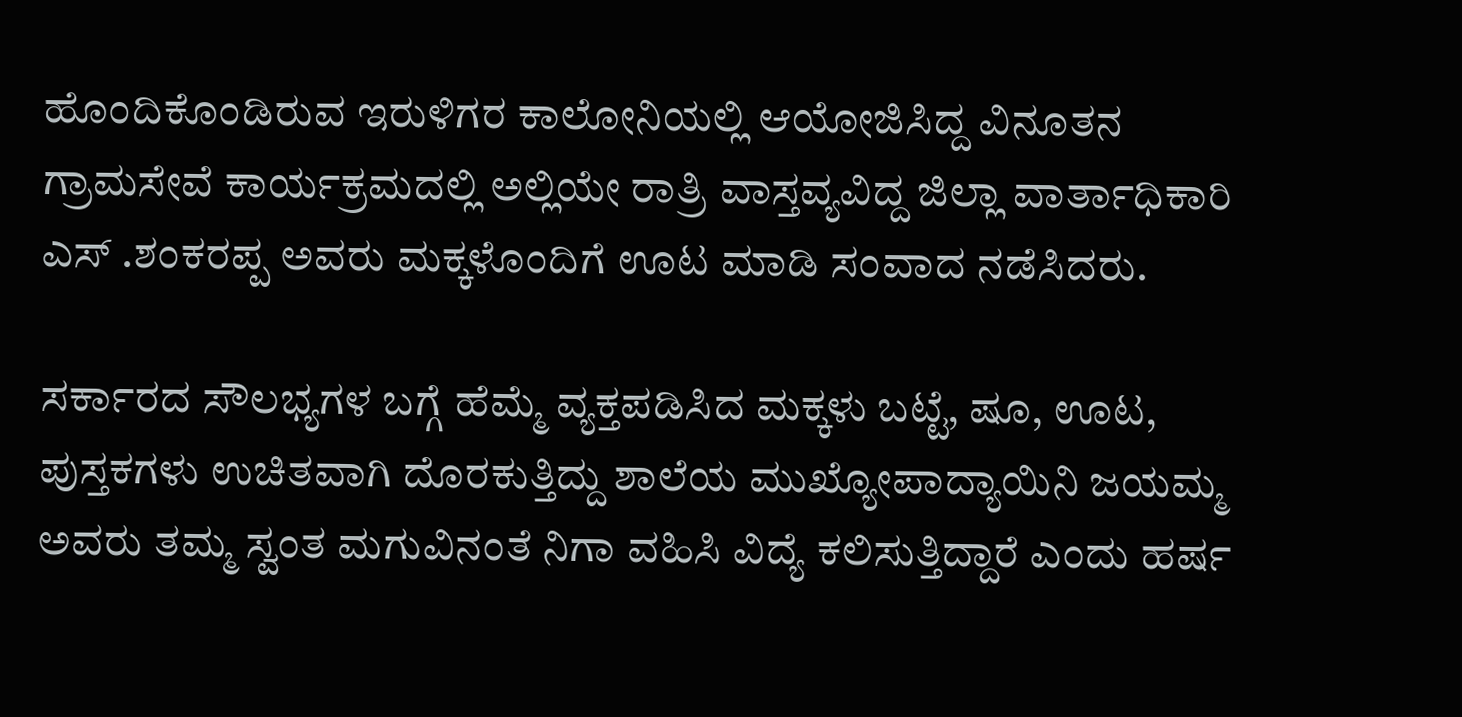ಹೊಂದಿಕೊಂಡಿರುವ ಇರುಳಿಗರ ಕಾಲೋನಿಯಲ್ಲಿ ಆಯೋಜಿಸಿದ್ದ ವಿನೂತನ ಗ್ರಾಮಸೇವೆ ಕಾರ್ಯಕ್ರಮದಲ್ಲಿ ಅಲ್ಲಿಯೇ ರಾತ್ರಿ ವಾಸ್ತವ್ಯವಿದ್ದ ಜಿಲ್ಲಾ ವಾರ್ತಾಧಿಕಾರಿ ಎಸ್ .ಶಂಕರಪ್ಪ ಅವರು ಮಕ್ಕಳೊಂದಿಗೆ ಊಟ ಮಾಡಿ ಸಂವಾದ ನಡೆಸಿದರು.

ಸರ್ಕಾರದ ಸೌಲಭ್ಯಗಳ ಬಗ್ಗೆ ಹೆಮ್ಮೆ ವ್ಯಕ್ತಪಡಿಸಿದ ಮಕ್ಕಳು ಬಟ್ಟೆ, ಷೂ, ಊಟ, ಪುಸ್ತಕಗಳು ಉಚಿತವಾಗಿ ದೊರಕುತ್ತಿದ್ದು ಶಾಲೆಯ ಮುಖ್ಯೋಪಾದ್ಯಾಯಿನಿ ಜಯಮ್ಮ ಅವರು ತಮ್ಮ ಸ್ವಂತ ಮಗುವಿನಂತೆ ನಿಗಾ ವಹಿಸಿ ವಿದ್ಯೆ ಕಲಿಸುತ್ತಿದ್ದಾರೆ ಎಂದು ಹರ್ಷ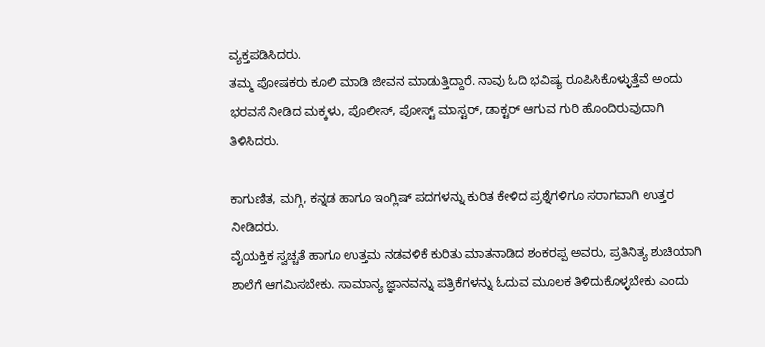ವ್ಯಕ್ತಪಡಿಸಿದರು.
ತಮ್ಮ ಪೋಷಕರು ಕೂಲಿ ಮಾಡಿ ಜೀವನ ಮಾಡುತ್ತಿದ್ದಾರೆ. ನಾವು ಓದಿ ಭವಿಷ್ಯ ರೂಪಿಸಿಕೊಳ್ಳುತ್ತೆವೆ ಅಂದು ಭರವಸೆ ನೀಡಿದ ಮಕ್ಕಳು, ಪೊಲೀಸ್, ಪೋಸ್ಟ್ ಮಾಸ್ಟರ್, ಡಾಕ್ಟರ್ ಆಗುವ ಗುರಿ ಹೊಂದಿರುವುದಾಗಿ ತಿಳಿಸಿದರು.

ಕಾಗುಣಿತ, ಮಗ್ಗಿ, ಕನ್ನಡ ಹಾಗೂ ಇಂಗ್ಲಿಷ್ ಪದಗಳನ್ನು ಕುರಿತ ಕೇಳಿದ ಪ್ರಶ್ನೆಗಳಿಗೂ ಸರಾಗವಾಗಿ ಉತ್ತರ ನೀಡಿದರು.
ವೈಯಕ್ತಿಕ ಸ್ವಚ್ಚತೆ ಹಾಗೂ ಉತ್ತಮ ನಡವಳಿಕೆ ಕುರಿತು ಮಾತನಾಡಿದ ಶಂಕರಪ್ಪ ಅವರು, ಪ್ರತಿನಿತ್ಯ ಶುಚಿಯಾಗಿ ಶಾಲೆಗೆ ಆಗಮಿಸಬೇಕು. ಸಾಮಾನ್ಯ ಜ್ಞಾನವನ್ನು ಪತ್ರಿಕೆಗಳನ್ನು ಓದುವ ಮೂಲಕ ತಿಳಿದುಕೊಳ್ಳಬೇಕು ಎಂದು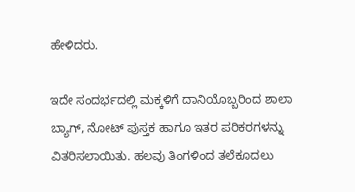ಹೇಳಿದರು.

ಇದೇ ಸಂದರ್ಭದಲ್ಲಿ ಮಕ್ಕಳಿಗೆ ದಾನಿಯೊಬ್ಬರಿಂದ ಶಾಲಾ ಬ್ಯಾಗ್, ನೋಟ್ ಪುಸ್ತಕ ಹಾಗೂ ಇತರ ಪರಿಕರಗಳನ್ನು ವಿತರಿಸಲಾಯಿತು. ಹಲವು ತಿಂಗಳಿಂದ ತಲೆಕೂದಲು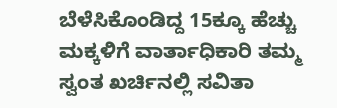ಬೆಳೆಸಿಕೊಂಡಿದ್ದ 15ಕ್ಕೂ ಹೆಚ್ಚು ಮಕ್ಕಳಿಗೆ ವಾರ್ತಾಧಿಕಾರಿ ತಮ್ಮ ಸ್ವಂತ ಖರ್ಚಿನಲ್ಲಿ ಸವಿತಾ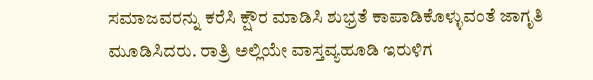ಸಮಾಜವರನ್ನು ಕರೆಸಿ ಕ್ಷೌರ ಮಾಡಿಸಿ ಶುಭ್ರತೆ ಕಾಪಾಡಿಕೊಳ್ಳುವಂತೆ ಜಾಗೃತಿ ಮೂಡಿಸಿದರು. ರಾತ್ರಿ ಅಲ್ಲಿಯೇ ವಾಸ್ತವ್ಯಹೂಡಿ ಇರುಳಿಗ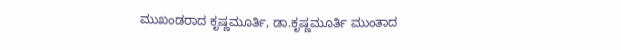ಮುಖಂಡರಾದ ಕೃಷ್ಣಮೂರ್ತಿ, ಡಾ.ಕೃಷ್ಣಮೂರ್ತಿ ಮುಂತಾದ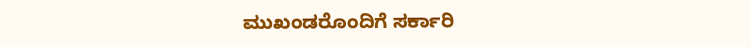ಮುಖಂಡರೊಂದಿಗೆ ಸರ್ಕಾರಿ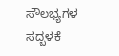ಸೌಲಭ್ಯಗಳ ಸದ್ಬಳಕೆ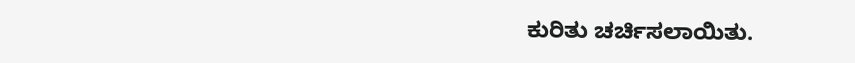ಕುರಿತು ಚರ್ಚಿಸಲಾಯಿತು.